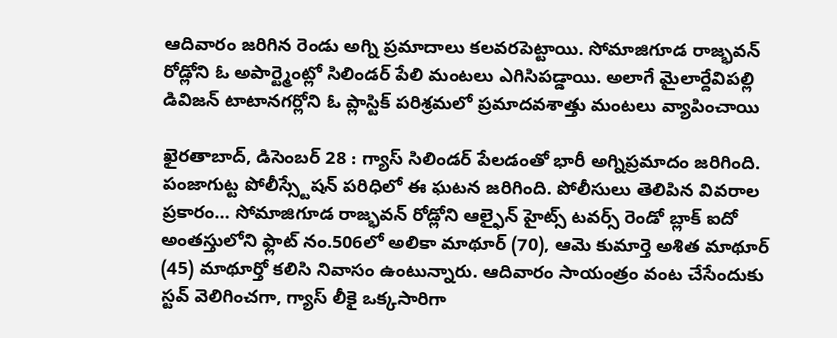ఆదివారం జరిగిన రెండు అగ్ని ప్రమాదాలు కలవరపెట్టాయి. సోమాజిగూడ రాజ్భవన్ రోడ్లోని ఓ అపార్ట్మెంట్లో సిలిండర్ పేలి మంటలు ఎగిసిపడ్డాయి. అలాగే మైలార్దేవిపల్లి డివిజన్ టాటానగర్లోని ఓ ప్లాస్టిక్ పరిశ్రమలో ప్రమాదవశాత్తు మంటలు వ్యాపించాయి

ఖైరతాబాద్, డిసెంబర్ 28 : గ్యాస్ సిలిండర్ పేలడంతో భారీ అగ్నిప్రమాదం జరిగింది. పంజాగుట్ట పోలీస్స్టేషన్ పరిధిలో ఈ ఘటన జరిగింది. పోలీసులు తెలిపిన వివరాల ప్రకారం… సోమాజిగూడ రాజ్భవన్ రోడ్లోని ఆల్ఫైన్ హైట్స్ టవర్స్ రెండో బ్లాక్ ఐదో అంతస్తులోని ఫ్లాట్ నం.506లో అలికా మాథూర్ (70), ఆమె కుమార్తె అశిత మాథూర్ (45) మాథూర్తో కలిసి నివాసం ఉంటున్నారు. ఆదివారం సాయంత్రం వంట చేసేందుకు స్టవ్ వెలిగించగా, గ్యాస్ లీకై ఒక్కసారిగా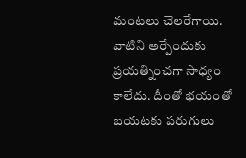మంటలు చెలరేగాయి. వాటిని అర్పేందుకు ప్రయత్నించగా సాధ్యం కాలేదు. దీంతో భయంతో బయటకు పరుగులు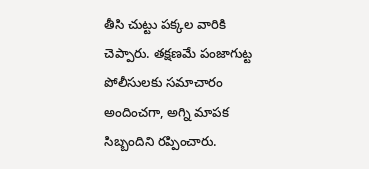తీసి చుట్టు పక్కల వారికి చెప్పారు. తక్షణమే పంజాగుట్ట పోలీసులకు సమాచారం అందించగా, అగ్ని మాపక సిబ్బందిని రప్పించారు.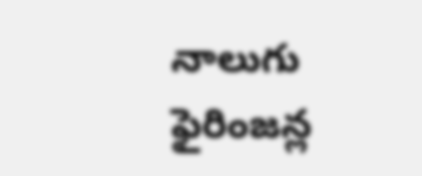నాలుగు ఫైరింజన్ల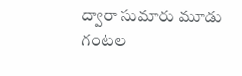ద్వారా సుమారు మూడు గంటల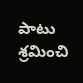పాటు శ్రమించి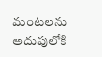మంటలను అదుపులోకి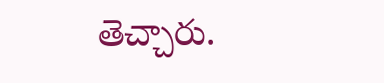తెచ్చారు.